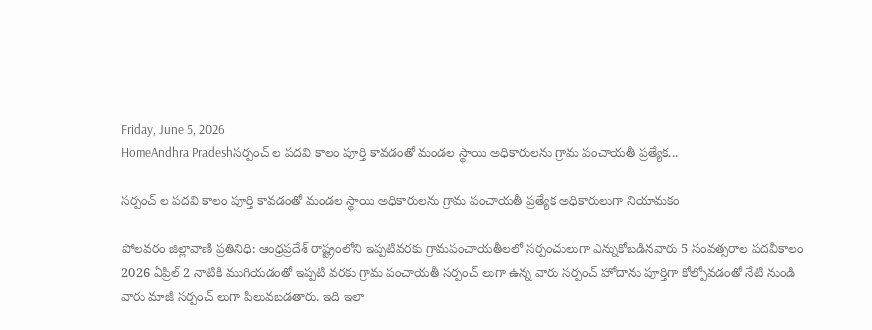Friday, June 5, 2026
HomeAndhra Pradeshసర్పంచ్ ల పదవి కాలం పూర్తి కావడంతో మండల స్థాయి అధికారులను గ్రామ పంచాయతీ ప్రత్యేక...

సర్పంచ్ ల పదవి కాలం పూర్తి కావడంతో మండల స్థాయి అధికారులను గ్రామ పంచాయతీ ప్రత్యేక అధికారులుగా నియామకం

పోలవరం జిల్లావాణి ప్రతినిధి: ఆంధ్రప్రదేశ్ రాష్ట్రంలోని ఇప్పటివరకు గ్రామపంచాయతీలలో సర్పంచులుగా ఎన్నుకోబడినవారు 5 సంవత్సరాల పదవీకాలం 2026 ఏప్రిల్ 2 నాటికి ముగియడంతో ఇప్పటి వరకు గ్రామ పంచాయతీ సర్పంచ్ లుగా ఉన్న వారు సర్పంచ్ హోదాను పూర్తిగా కోల్పోవడంతో నేటి నుండి వారు మాజీ సర్పంచ్ లుగా పిలువబడతారు. ఇది ఇలా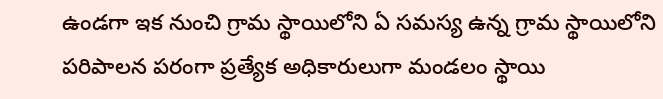ఉండగా ఇక నుంచి గ్రామ స్థాయిలోని ఏ సమస్య ఉన్న గ్రామ స్థాయిలోని పరిపాలన పరంగా ప్రత్యేక అధికారులుగా మండలం స్థాయి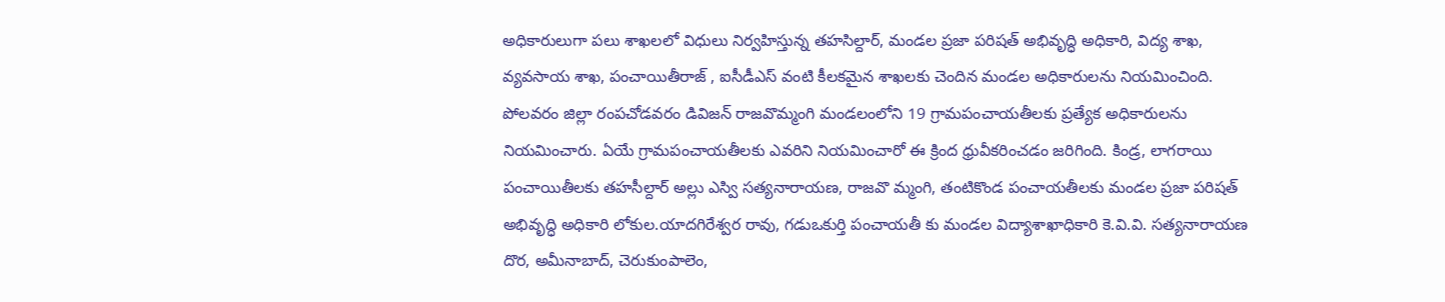అధికారులుగా పలు శాఖలలో విధులు నిర్వహిస్తున్న తహసిల్దార్, మండల ప్రజా పరిషత్ అభివృద్ధి అధికారి, విద్య శాఖ, వ్యవసాయ శాఖ, పంచాయితీరాజ్ , ఐసీడీఎస్ వంటి కీలకమైన శాఖలకు చెందిన మండల అధికారులను నియమించింది. పోలవరం జిల్లా రంపచోడవరం డివిజన్ రాజవొమ్మంగి మండలంలోని 19 గ్రామపంచాయతీలకు ప్రత్యేక అధికారులను నియమించారు. ఏయే గ్రామపంచాయతీలకు ఎవరిని నియమించారో ఈ క్రింద ధ్రువీకరించడం జరిగింది. కిండ్ర, లాగరాయి పంచాయితీలకు తహసీల్దార్ అల్లు ఎస్వి సత్యనారాయణ, రాజవొ మ్మంగి, తంటికొండ పంచాయతీలకు మండల ప్రజా పరిషత్ అభివృద్ధి అధికారి లోకుల.యాదగిరేశ్వర రావు, గడుఒకుర్తి పంచాయతీ కు మండల విద్యాశాఖాధికారి కె.వి.వి. సత్యనారాయణ దొర, అమీనాబాద్, చెరుకుంపాలెం,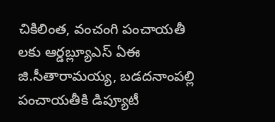చికిలింత, వంచంగి పంచాయతీ లకు ఆర్డబ్ల్యూఎస్ ఏఈ జి.సీతారామయ్య, బడదనాంపల్లి పంచాయతీకి డిప్యూటీ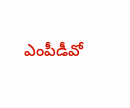ఎంపీడీవో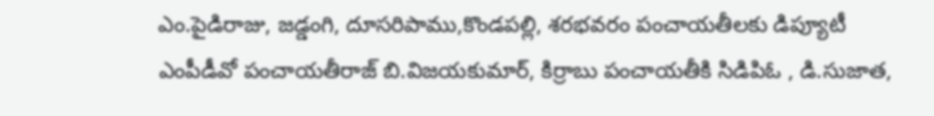ఎం.పైడిరాజు, జడ్డంగి, దూసరిపాము,కొండపల్లి, శరభవరం పంచాయతీలకు డిప్యూటీ ఎంపీడీవో పంచాయతీరాజ్ బి.విజయకుమార్, కిర్రాబు పంచాయతీకి సిడిపిఓ , డి.సుజాత,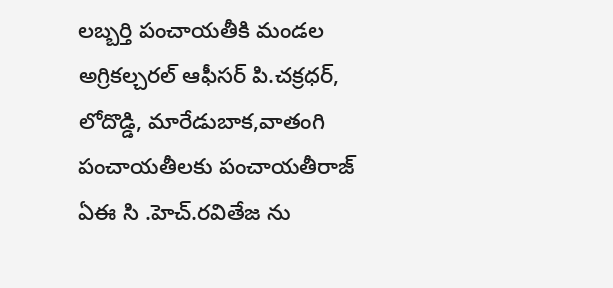లబ్బర్తి పంచాయతీకి మండల అగ్రికల్చరల్ ఆఫీసర్ పి.చక్రధర్, లోదొడ్డి, మారేడుబాక,వాతంగి పంచాయతీలకు పంచాయతీరాజ్ ఏఈ సి .హెచ్.రవితేజ ను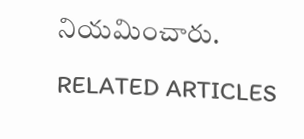నియమించారు.

RELATED ARTICLES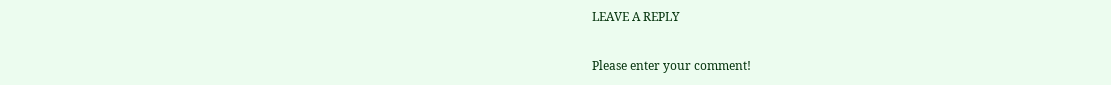LEAVE A REPLY

Please enter your comment!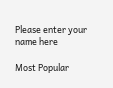Please enter your name here

Most Popular